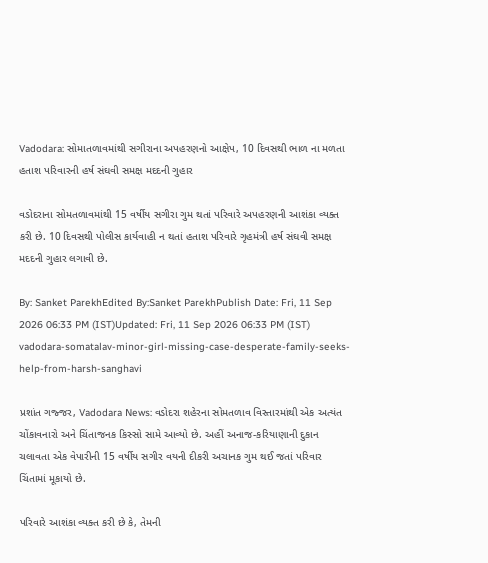Vadodara: સોમાતળાવમાંથી સગીરાના અપહરણનો આક્ષેપ, 10 દિવસથી ભાળ ના મળતા હતાશ પરિવારની હર્ષ સંઘવી સમક્ષ મદદની ગુહાર

વડોદરાના સોમતળાવમાંથી 15 વર્ષીય સગીરા ગુમ થતાં પરિવારે અપહરણની આશંકા વ્યક્ત કરી છે. 10 દિવસથી પોલીસ કાર્યવાહી ન થતાં હતાશ પરિવારે ગૃહમંત્રી હર્ષ સંઘવી સમક્ષ મદદની ગુહાર લગાવી છે.

By: Sanket ParekhEdited By:Sanket ParekhPublish Date: Fri, 11 Sep 2026 06:33 PM (IST)Updated: Fri, 11 Sep 2026 06:33 PM (IST)
vadodara-somatalav-minor-girl-missing-case-desperate-family-seeks-help-from-harsh-sanghavi

પ્રશાંત ગજ્જર, Vadodara News: વડોદરા શહેરના સોમતળાવ વિસ્તારમાંથી એક અત્યંત ચોંકાવનારો અને ચિંતાજનક કિસ્સો સામે આવ્યો છે. અહીં અનાજ-કરિયાણાની દુકાન ચલાવતા એક વેપારીની 15 વર્ષીય સગીર વયની દીકરી અચાનક ગુમ થઈ જતાં પરિવાર ચિંતામાં મૂકાયો છે.

પરિવારે આશંકા વ્યક્ત કરી છે કે, તેમની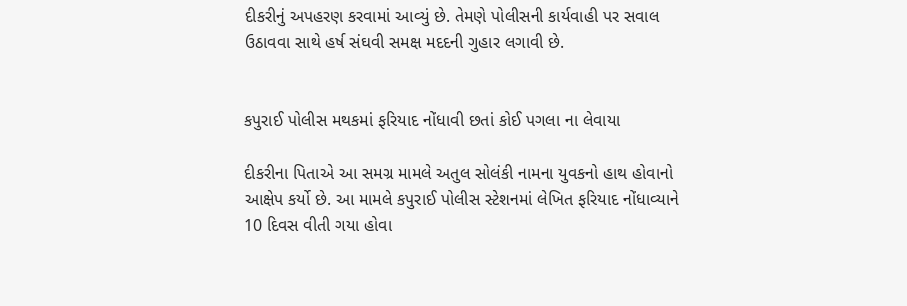દીકરીનું અપહરણ કરવામાં આવ્યું છે. તેમણે પોલીસની કાર્યવાહી પર સવાલ ઉઠાવવા સાથે હર્ષ સંઘવી સમક્ષ મદદની ગુહાર લગાવી છે.


કપુરાઈ પોલીસ મથકમાં ફરિયાદ નોંધાવી છતાં કોઈ પગલા ના લેવાયા

દીકરીના પિતાએ આ સમગ્ર મામલે અતુલ સોલંકી નામના યુવકનો હાથ હોવાનો આક્ષેપ કર્યો છે. આ મામલે કપુરાઈ પોલીસ સ્ટેશનમાં લેખિત ફરિયાદ નોંધાવ્યાને 10 દિવસ વીતી ગયા હોવા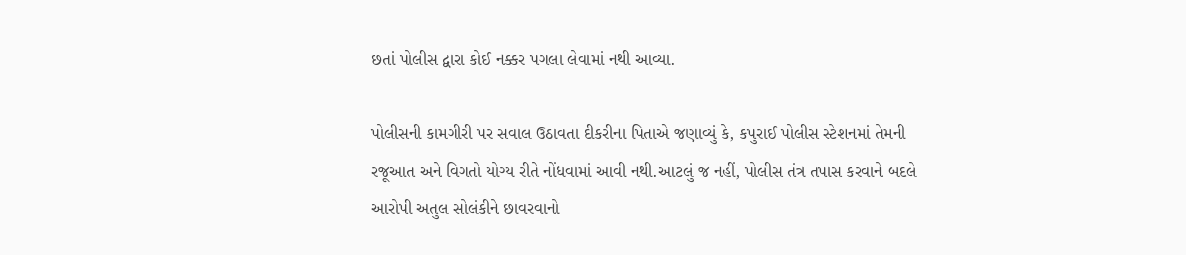છતાં પોલીસ દ્વારા કોઈ નક્કર પગલા લેવામાં નથી આવ્યા.

પોલીસની કામગીરી પર સવાલ ઉઠાવતા દીકરીના પિતાએ જણાવ્યું કે, કપુરાઈ પોલીસ સ્ટેશનમાં તેમની રજૂઆત અને વિગતો યોગ્ય રીતે નોંધવામાં આવી નથી.આટલું જ નહીં, પોલીસ તંત્ર તપાસ કરવાને બદલે આરોપી અતુલ સોલંકીને છાવરવાનો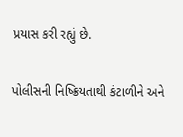પ્રયાસ કરી રહ્યું છે.

પોલીસની નિષ્ક્રિયતાથી કંટાળીને અને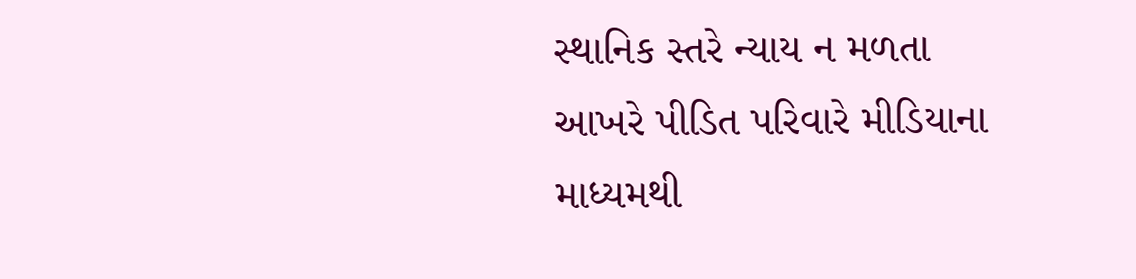સ્થાનિક સ્તરે ન્યાય ન મળતા આખરે પીડિત પરિવારે મીડિયાના માધ્યમથી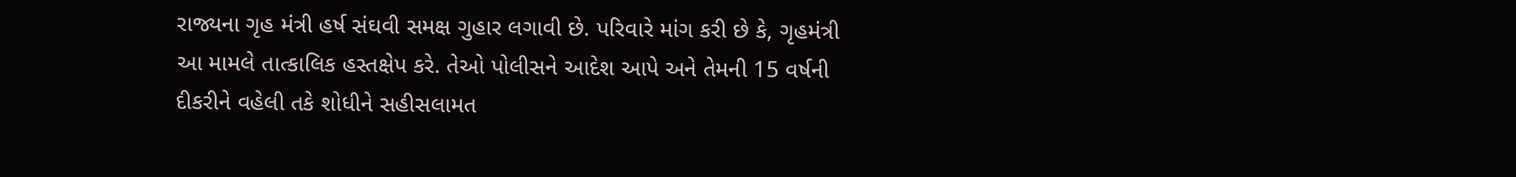રાજ્યના ગૃહ મંત્રી હર્ષ સંઘવી સમક્ષ ગુહાર લગાવી છે. પરિવારે માંગ કરી છે કે, ગૃહમંત્રી આ મામલે તાત્કાલિક હસ્તક્ષેપ કરે. તેઓ પોલીસને આદેશ આપે અને તેમની 15 વર્ષની દીકરીને વહેલી તકે શોધીને સહીસલામત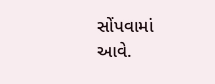સોંપવામાં આવે.